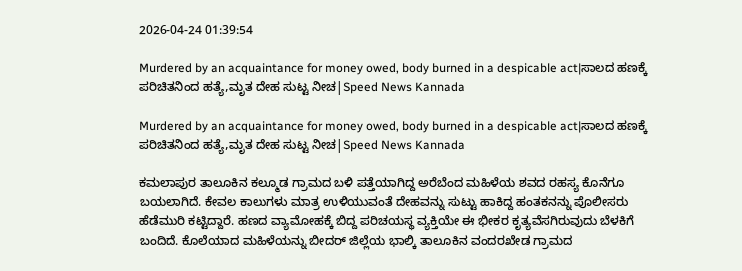2026-04-24 01:39:54

Murdered by an acquaintance for money owed, body burned in a despicable act|ಸಾಲದ ಹಣಕ್ಕೆ ಪರಿಚಿತನಿಂದ ಹತ್ಯೆ,ಮೃತ ದೇಹ ಸುಟ್ಟ ನೀಚ|Speed News Kannada

Murdered by an acquaintance for money owed, body burned in a despicable act|ಸಾಲದ ಹಣಕ್ಕೆ ಪರಿಚಿತನಿಂದ ಹತ್ಯೆ,ಮೃತ ದೇಹ ಸುಟ್ಟ ನೀಚ|Speed News Kannada

ಕಮಲಾಪುರ ತಾಲೂಕಿನ ಕಲ್ಮೂಡ ಗ್ರಾಮದ ಬಳಿ ಪತ್ತೆಯಾಗಿದ್ದ ಅರೆಬೆಂದ ಮಹಿಳೆಯ ಶವದ ರಹಸ್ಯ ಕೊನೆಗೂ ಬಯಲಾಗಿದೆ. ಕೇವಲ ಕಾಲುಗಳು ಮಾತ್ರ ಉಳಿಯುವಂತೆ ದೇಹವನ್ನು ಸುಟ್ಟು ಹಾಕಿದ್ದ ಹಂತಕನನ್ನು ಪೊಲೀಸರು ಹೆಡೆಮುರಿ ಕಟ್ಟಿದ್ದಾರೆ. ಹಣದ ವ್ಯಾಮೋಹಕ್ಕೆ ಬಿದ್ದ ಪರಿಚಯಸ್ಥ ವ್ಯಕ್ತಿಯೇ ಈ ಭೀಕರ ಕೃತ್ಯವೆಸಗಿರುವುದು ಬೆಳಕಿಗೆ ಬಂದಿದೆ. ಕೊಲೆಯಾದ ಮಹಿಳೆಯನ್ನು ಬೀದರ್ ಜಿಲ್ಲೆಯ ಭಾಲ್ಕಿ ತಾಲೂಕಿನ ವಂದರಖೇಡ ಗ್ರಾಮದ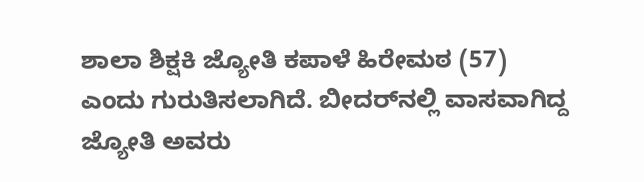ಶಾಲಾ ಶಿಕ್ಷಕಿ ಜ್ಯೋತಿ ಕಪಾಳೆ ಹಿರೇಮಠ (57) ಎಂದು ಗುರುತಿಸಲಾಗಿದೆ. ಬೀದರ್‌ನಲ್ಲಿ ವಾಸವಾಗಿದ್ದ ಜ್ಯೋತಿ ಅವರು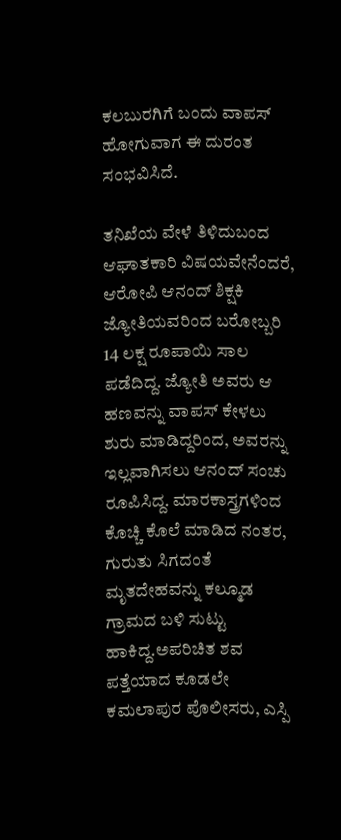ಕಲಬುರಗಿಗೆ ಬಂದು ವಾಪಸ್ ಹೋಗುವಾಗ ಈ ದುರಂತ ಸಂಭವಿಸಿದೆ.

ತನಿಖೆಯ ವೇಳೆ ತಿಳಿದುಬಂದ ಆಘಾತಕಾರಿ ವಿಷಯವೇನೆಂದರೆ, ಆರೋಪಿ ಆನಂದ್ ಶಿಕ್ಷಕಿ ಜ್ಯೋತಿಯವರಿಂದ ಬರೋಬ್ಬರಿ 14 ಲಕ್ಷ ರೂಪಾಯಿ ಸಾಲ ಪಡೆದಿದ್ದ. ಜ್ಯೋತಿ ಅವರು ಆ ಹಣವನ್ನು ವಾಪಸ್ ಕೇಳಲು ಶುರು ಮಾಡಿದ್ದರಿಂದ, ಅವರನ್ನು ಇಲ್ಲವಾಗಿಸಲು ಆನಂದ್ ಸಂಚು ರೂಪಿಸಿದ್ದ. ಮಾರಕಾಸ್ತ್ರಗಳಿಂದ ಕೊಚ್ಚಿ ಕೊಲೆ ಮಾಡಿದ ನಂತರ, ಗುರುತು ಸಿಗದಂತೆ ಮೃತದೇಹವನ್ನು ಕಲ್ಮೂಡ ಗ್ರಾಮದ ಬಳಿ ಸುಟ್ಟು ಹಾಕಿದ್ದ.ಅಪರಿಚಿತ ಶವ ಪತ್ತೆಯಾದ ಕೂಡಲೇ ಕಮಲಾಪುರ ಪೊಲೀಸರು, ಎಸ್ಪಿ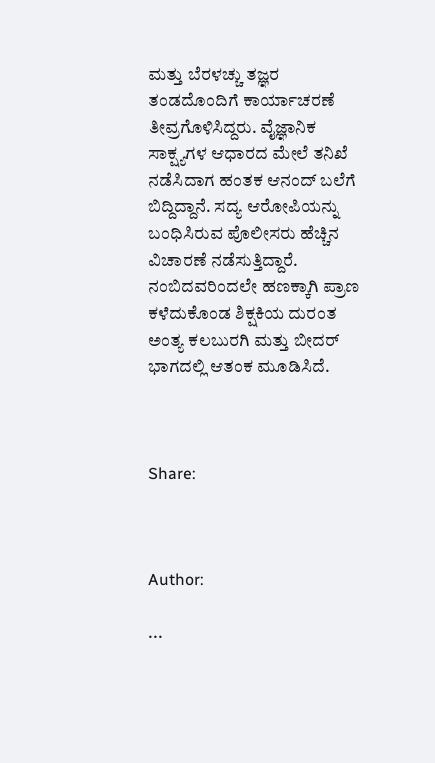ಮತ್ತು ಬೆರಳಚ್ಚು ತಜ್ಞರ ತಂಡದೊಂದಿಗೆ ಕಾರ್ಯಾಚರಣೆ ತೀವ್ರಗೊಳಿಸಿದ್ದರು. ವೈಜ್ಞಾನಿಕ ಸಾಕ್ಷ್ಯಗಳ ಆಧಾರದ ಮೇಲೆ ತನಿಖೆ ನಡೆಸಿದಾಗ ಹಂತಕ ಆನಂದ್ ಬಲೆಗೆ ಬಿದ್ದಿದ್ದಾನೆ. ಸದ್ಯ ಆರೋಪಿಯನ್ನು ಬಂಧಿಸಿರುವ ಪೊಲೀಸರು ಹೆಚ್ಚಿನ ವಿಚಾರಣೆ ನಡೆಸುತ್ತಿದ್ದಾರೆ. ನಂಬಿದವರಿಂದಲೇ ಹಣಕ್ಕಾಗಿ ಪ್ರಾಣ ಕಳೆದುಕೊಂಡ ಶಿಕ್ಷಕಿಯ ದುರಂತ ಅಂತ್ಯ ಕಲಬುರಗಿ ಮತ್ತು ಬೀದರ್ ಭಾಗದಲ್ಲಿ ಆತಂಕ ಮೂಡಿಸಿದೆ.



Share:



Author:

...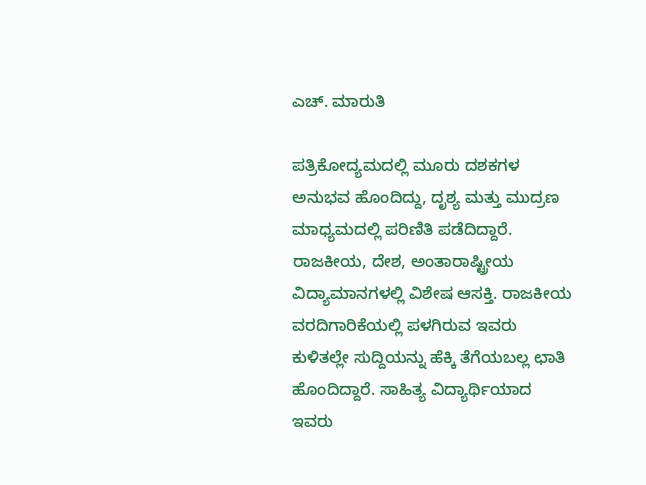ಎಚ್‌. ಮಾರುತಿ

ಪತ್ರಿಕೋದ್ಯಮದಲ್ಲಿ ಮೂರು ದಶಕಗಳ ಅನುಭವ ಹೊಂದಿದ್ದು, ದೃಶ್ಯ ಮತ್ತು ಮುದ್ರಣ ಮಾಧ್ಯಮದಲ್ಲಿ ಪರಿಣಿತಿ ಪಡೆದಿದ್ದಾರೆ. ರಾಜಕೀಯ, ದೇಶ, ಅಂತಾರಾಷ್ಟ್ರೀಯ ವಿದ್ಯಾಮಾನಗಳಲ್ಲಿ ವಿಶೇಷ ಆಸಕ್ತಿ. ರಾಜಕೀಯ ವರದಿಗಾರಿಕೆಯಲ್ಲಿ ಪಳಗಿರುವ ಇವರು ಕುಳಿತಲ್ಲೇ ಸುದ್ದಿಯನ್ನು ಹೆಕ್ಕಿ ತೆಗೆಯಬಲ್ಲ ಛಾತಿ ಹೊಂದಿದ್ದಾರೆ. ಸಾಹಿತ್ಯ ವಿದ್ಯಾರ್ಥಿಯಾದ ಇವರು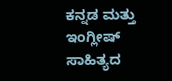ಕನ್ನಡ ಮತ್ತು ಇಂಗ್ಲೀಷ್‌ ಸಾಹಿತ್ಯದ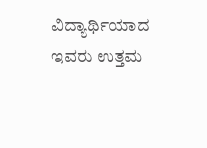ವಿದ್ಯಾರ್ಥಿಯಾದ ಇವರು ಉತ್ತಮ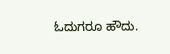ಓದುಗರೂ ಹೌದು.